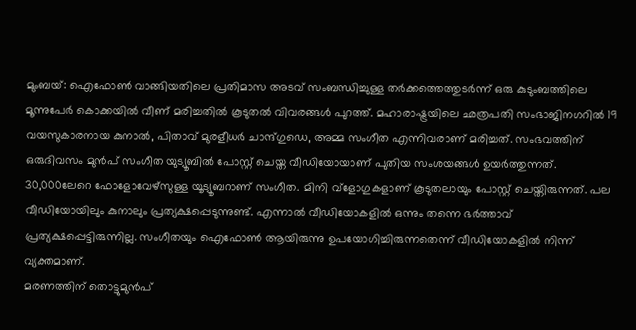മുംബയ്: ഐഫോൺ വാങ്ങിയതിലെ പ്രതിമാസ അടവ് സംബന്ധിച്ചുള്ള തർക്കത്തെത്തുടർന്ന് ഒരു കുടുംബത്തിലെ മൂന്നുപേർ കൊക്കയിൽ വീണ് മരിച്ചതിൽ കൂടുതൽ വിവരങ്ങൾ പുറത്ത്. മഹാരാഷ്ട്രയിലെ ഛത്രപതി സംഭാജിനഗറിൽ 19 വയസുകാരനായ കുനാൽ, പിതാവ് മുരളീധർ ചാന്ദ്ഗുഡെ, അമ്മ സംഗീത എന്നിവരാണ് മരിച്ചത്. സംഭവത്തിന് ഒരുദിവസം മുൻപ് സംഗീത യുട്യൂബിൽ പോസ്റ്റ് ചെയ്ത വീഡിയോയാണ് പുതിയ സംശയങ്ങൾ ഉയർത്തുന്നത്.
30,000ലേറെ ഫോളോവേഴ്സുള്ള യൂട്യൂബറാണ് സംഗീത. മിനി വ്ളോഗുകളാണ് കൂടുതലായും പോസ്റ്റ് ചെയ്തിരുന്നത്. പല വീഡിയോയിലും കുനാലും പ്രത്യക്ഷപ്പെടുന്നുണ്ട്. എന്നാൽ വീഡിയോകളിൽ ഒന്നും തന്നെ ഭർത്താവ് പ്രത്യക്ഷപ്പെട്ടിരുന്നില്ല. സംഗീതയും ഐഫോൺ ആയിരുന്നു ഉപയോഗിച്ചിരുന്നതെന്ന് വീഡിയോകളിൽ നിന്ന് വ്യക്തമാണ്.
മരണത്തിന് തൊട്ടുമുൻപ്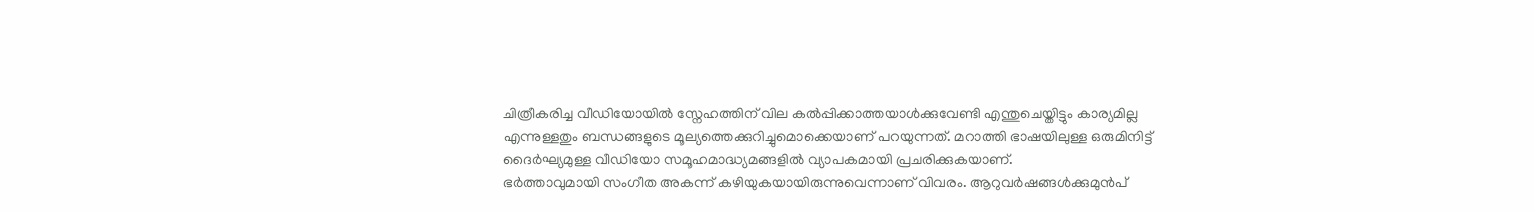ചിത്രീകരിച്ച വീഡിയോയിൽ സ്നേഹത്തിന് വില കൽപ്പിക്കാത്തയാൾക്കുവേണ്ടി എന്തുചെയ്തിട്ടും കാര്യമില്ല എന്നുള്ളതും ബന്ധങ്ങളുടെ മൂല്യത്തെക്കുറിച്ചുമൊക്കെയാണ് പറയുന്നത്. മറാത്തി ഭാഷയിലുള്ള ഒരുമിനിട്ട് ദൈർഘ്യമുള്ള വീഡിയോ സമൂഹമാദ്ധ്യമങ്ങളിൽ വ്യാപകമായി പ്രചരിക്കുകയാണ്.
ഭർത്താവുമായി സംഗീത അകന്ന് കഴിയുകയായിരുന്നുവെന്നാണ് വിവരം. ആറുവർഷങ്ങൾക്കുമുൻപ്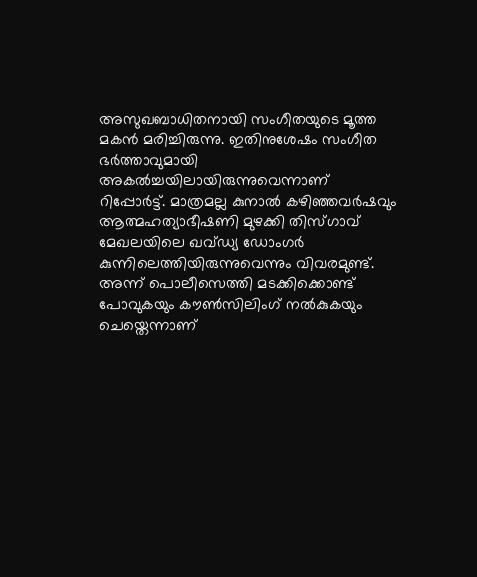അസുഖബാധിതനായി സംഗീതയുടെ മൂത്ത മകൻ മരിച്ചിരുന്നു. ഇതിനുശേഷം സംഗീത ഭർത്താവുമായി അകൽച്ചയിലായിരുന്നുവെന്നാണ് റിപ്പോർട്ട്. മാത്രമല്ല കുനാൽ കഴിഞ്ഞവർഷവും ആത്മഹത്യാഭീഷണി മുഴക്കി തിസ്ഗാവ് മേഖലയിലെ ഖവ്ഡ്യ ഡോംഗർ കുന്നിലെത്തിയിരുന്നുവെന്നും വിവരമുണ്ട്. അന്ന് പൊലീസെത്തി മടക്കിക്കൊണ്ട് പോവുകയും കൗൺസിലിംഗ് നൽകുകയും ചെയ്തെന്നാണ്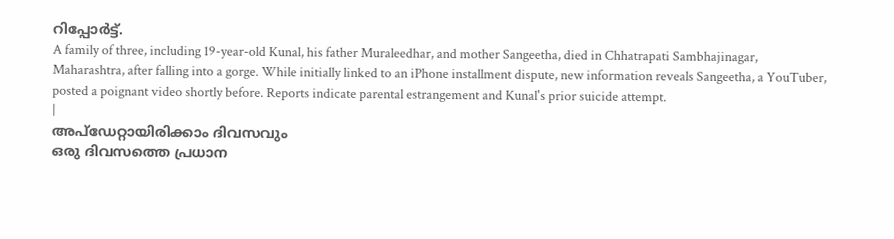റിപ്പോർട്ട്.
A family of three, including 19-year-old Kunal, his father Muraleedhar, and mother Sangeetha, died in Chhatrapati Sambhajinagar, Maharashtra, after falling into a gorge. While initially linked to an iPhone installment dispute, new information reveals Sangeetha, a YouTuber, posted a poignant video shortly before. Reports indicate parental estrangement and Kunal's prior suicide attempt.
|
അപ്ഡേറ്റായിരിക്കാം ദിവസവും
ഒരു ദിവസത്തെ പ്രധാന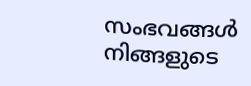സംഭവങ്ങൾ നിങ്ങളുടെ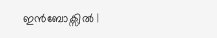ഇൻബോക്സിൽ |